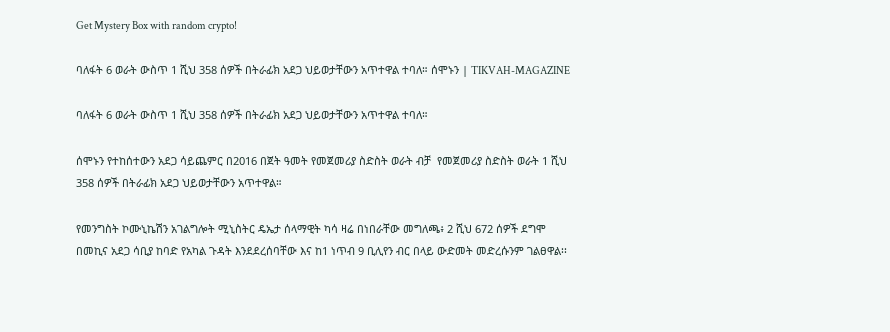Get Mystery Box with random crypto!

ባለፋት 6 ወራት ውስጥ 1 ሺህ 358 ሰዎች በትራፊክ አደጋ ህይወታቸውን አጥተዋል ተባለ። ሰሞኑን | TIKVAH-MAGAZINE

ባለፋት 6 ወራት ውስጥ 1 ሺህ 358 ሰዎች በትራፊክ አደጋ ህይወታቸውን አጥተዋል ተባለ።

ሰሞኑን የተከሰተውን አደጋ ሳይጨምር በ2016 በጀት ዓመት የመጀመሪያ ስድስት ወራት ብቻ  የመጀመሪያ ስድስት ወራት 1 ሺህ 358 ሰዎች በትራፊክ አደጋ ህይወታቸውን አጥተዋል።

የመንግስት ኮሙኒኬሽን አገልግሎት ሚኒስትር ዴኤታ ሰላማዊት ካሳ ዛሬ በነበራቸው መግለጫ፥ 2 ሺህ 672 ሰዎች ደግሞ በመኪና አደጋ ሳቢያ ከባድ የአካል ጉዳት እንደደረሰባቸው እና ከ1 ነጥብ 9 ቢሊየን ብር በላይ ውድመት መድረሱንም ገልፀዋል፡፡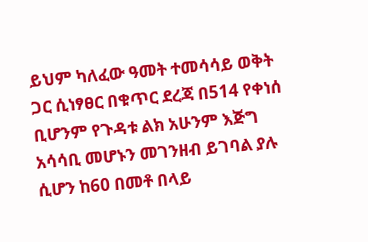ይህም ካለፈው ዓመት ተመሳሳይ ወቅት ጋር ሲነፃፀር በቁጥር ደረጃ በ514 የቀነሰ ቢሆንም የጉዳቱ ልክ አሁንም እጅግ አሳሳቢ መሆኑን መገንዘብ ይገባል ያሉ ሲሆን ከ60 በመቶ በላይ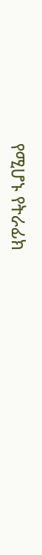የሚሆኑ የትራፊክ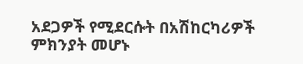አደጋዎች የሚደርሱት በአሽከርካሪዎች ምክንያት መሆኑ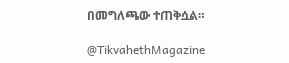በመግለጫው ተጠቅሷል።

@TikvahethMagazine